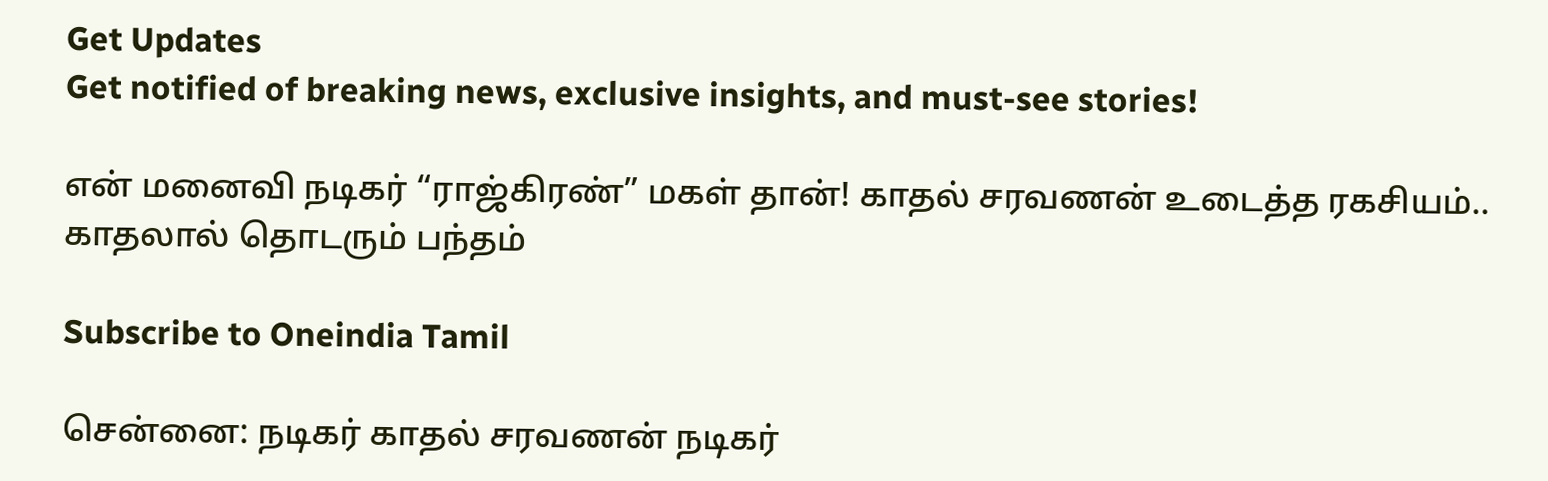Get Updates
Get notified of breaking news, exclusive insights, and must-see stories!

என் மனைவி நடிகர் “ராஜ்கிரண்” மகள் தான்! காதல் சரவணன் உடைத்த ரகசியம்.. காதலால் தொடரும் பந்தம்

Subscribe to Oneindia Tamil

சென்னை: நடிகர் காதல் சரவணன் நடிகர்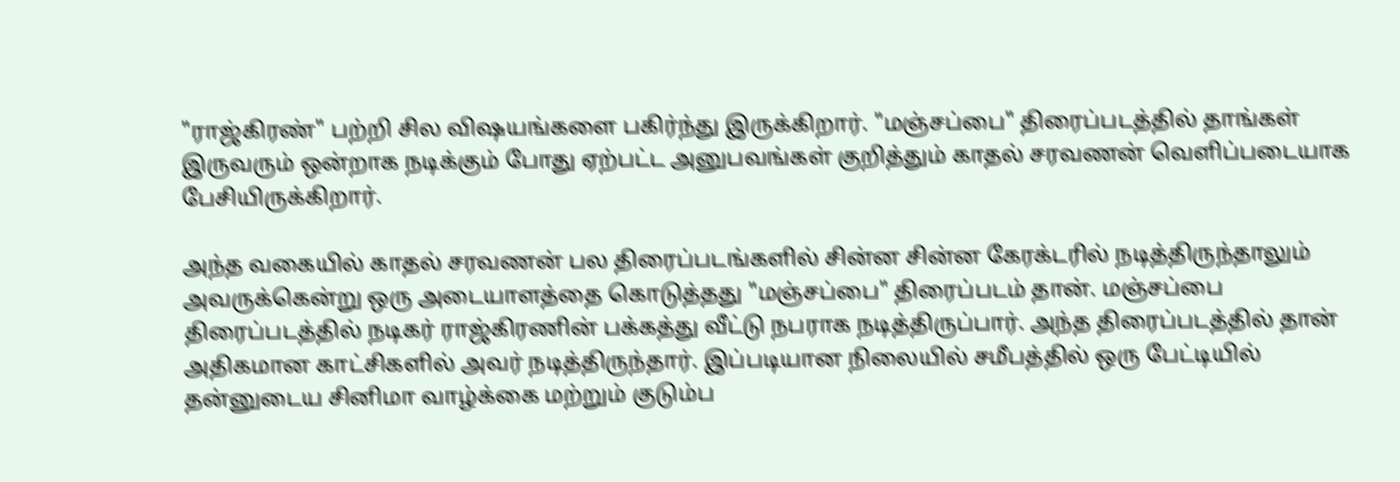"ராஜ்கிரண்" பற்றி சில விஷயங்களை பகிர்ந்து இருக்கிறார். "மஞ்சப்பை" திரைப்படத்தில் தாங்கள் இருவரும் ஒன்றாக நடிக்கும் போது ஏற்பட்ட அனுபவங்கள் குறித்தும் காதல் சரவணன் வெளிப்படையாக பேசியிருக்கிறார்.

அந்த வகையில் காதல் சரவணன் பல திரைப்படங்களில் சின்ன சின்ன கேரக்டரில் நடித்திருந்தாலும் அவருக்கென்று ஒரு அடையாளத்தை கொடுத்தது "மஞ்சப்பை" திரைப்படம் தான். மஞ்சப்பை திரைப்படத்தில் நடிகர் ராஜ்கிரணின் பக்கத்து வீட்டு நபராக நடித்திருப்பார். அந்த திரைப்படத்தில் தான் அதிகமான காட்சிகளில் அவர் நடித்திருந்தார். இப்படியான நிலையில் சமீபத்தில் ஒரு பேட்டியில் தன்னுடைய சினிமா வாழ்க்கை மற்றும் குடும்ப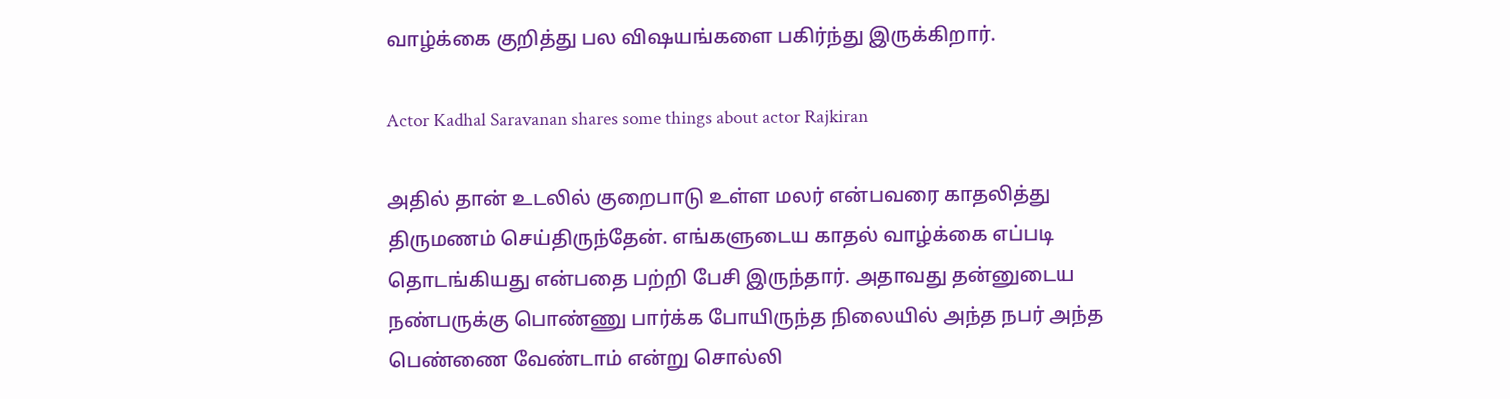வாழ்க்கை குறித்து பல விஷயங்களை பகிர்ந்து இருக்கிறார்.

Actor Kadhal Saravanan shares some things about actor Rajkiran

அதில் தான் உடலில் குறைபாடு உள்ள மலர் என்பவரை காதலித்து திருமணம் செய்திருந்தேன். எங்களுடைய காதல் வாழ்க்கை எப்படி தொடங்கியது என்பதை பற்றி பேசி இருந்தார். அதாவது தன்னுடைய நண்பருக்கு பொண்ணு பார்க்க போயிருந்த நிலையில் அந்த நபர் அந்த பெண்ணை வேண்டாம் என்று சொல்லி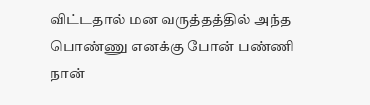விட்டதால் மன வருத்தத்தில் அந்த பொண்ணு எனக்கு போன் பண்ணி நான்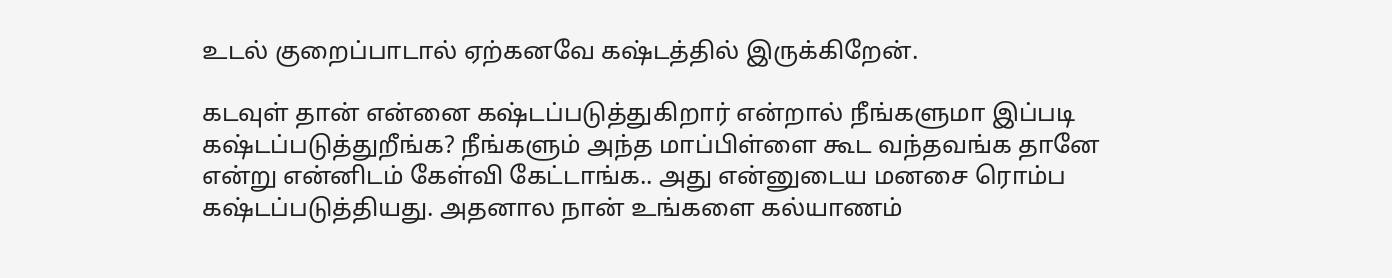உடல் குறைப்பாடால் ஏற்கனவே கஷ்டத்தில் இருக்கிறேன்.

கடவுள் தான் என்னை கஷ்டப்படுத்துகிறார் என்றால் நீங்களுமா இப்படி கஷ்டப்படுத்துறீங்க? நீங்களும் அந்த மாப்பிள்ளை கூட வந்தவங்க தானே என்று என்னிடம் கேள்வி கேட்டாங்க.. அது என்னுடைய மனசை ரொம்ப கஷ்டப்படுத்தியது. அதனால நான் உங்களை கல்யாணம்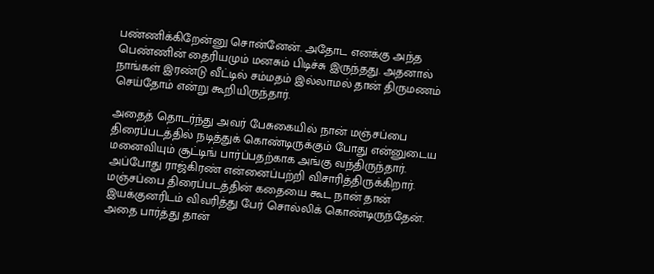பண்ணிக்கிறேன்னு சொன்னேன். அதோட எனக்கு அந்த பெண்ணின் தைரியமும் மனசும் பிடிச்சு இருந்தது. அதனால் நாங்கள் இரண்டு வீட்டில் சம்மதம் இல்லாமல் தான் திருமணம் செய்தோம் என்று கூறியிருந்தார்.

அதைத் தொடர்ந்து அவர் பேசுகையில் நான் மஞ்சப்பை திரைப்படத்தில் நடித்துக் கொண்டிருக்கும் போது என்னுடைய மனைவியும் சூட்டிங் பார்ப்பதற்காக அங்கு வந்திருந்தார். அப்போது ராஜ்கிரண் என்னைப்பற்றி விசாரித்திருக்கிறார். மஞ்சப்பை திரைப்படத்தின் கதையை கூட நான் தான் இயக்குனரிடம் விவரித்து பேர் சொல்லிக் கொண்டிருந்தேன். அதை பார்த்து தான்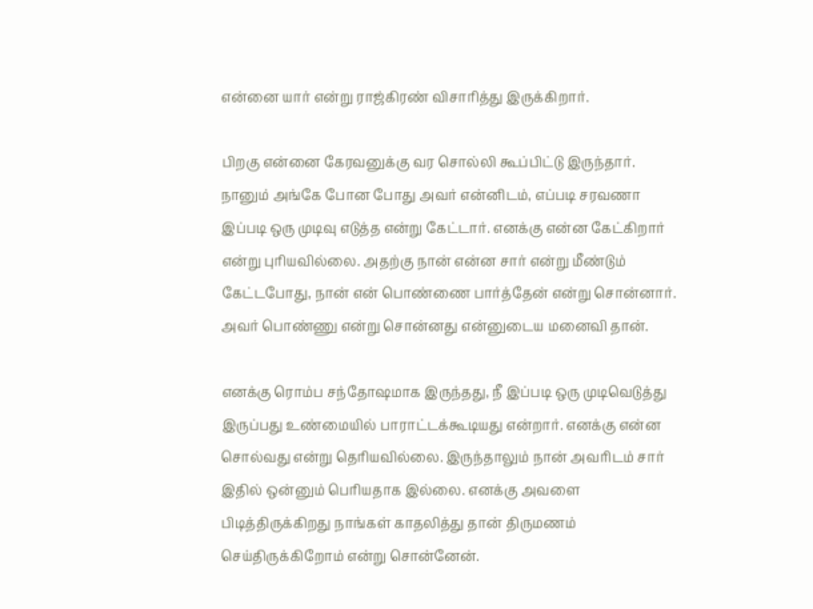என்னை யார் என்று ராஜ்கிரண் விசாரித்து இருக்கிறார்.

பிறகு என்னை கேரவனுக்கு வர சொல்லி கூப்பிட்டு இருந்தார். நானும் அங்கே போன போது அவர் என்னிடம், எப்படி சரவணா இப்படி ஒரு முடிவு எடுத்த என்று கேட்டார். எனக்கு என்ன கேட்கிறார் என்று புரியவில்லை. அதற்கு நான் என்ன சார் என்று மீண்டும் கேட்டபோது, நான் என் பொண்ணை பார்த்தேன் என்று சொன்னார். அவர் பொண்ணு என்று சொன்னது என்னுடைய மனைவி தான்.

எனக்கு ரொம்ப சந்தோஷமாக இருந்தது, நீ இப்படி ஒரு முடிவெடுத்து இருப்பது உண்மையில் பாராட்டக்கூடியது என்றார். எனக்கு என்ன சொல்வது என்று தெரியவில்லை. இருந்தாலும் நான் அவரிடம் சார் இதில் ஒன்னும் பெரியதாக இல்லை. எனக்கு அவளை பிடித்திருக்கிறது நாங்கள் காதலித்து தான் திருமணம் செய்திருக்கிறோம் என்று சொன்னேன்.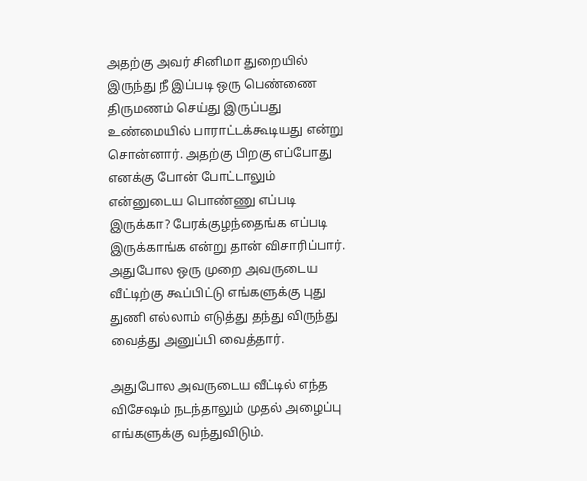அதற்கு அவர் சினிமா துறையில் இருந்து நீ இப்படி ஒரு பெண்ணை திருமணம் செய்து இருப்பது உண்மையில் பாராட்டக்கூடியது என்று சொன்னார். அதற்கு பிறகு எப்போது எனக்கு போன் போட்டாலும் என்னுடைய பொண்ணு எப்படி இருக்கா? பேரக்குழந்தைங்க எப்படி இருக்காங்க என்று தான் விசாரிப்பார். அதுபோல ஒரு முறை அவருடைய வீட்டிற்கு கூப்பிட்டு எங்களுக்கு புது துணி எல்லாம் எடுத்து தந்து விருந்து வைத்து அனுப்பி வைத்தார்.

அதுபோல அவருடைய வீட்டில் எந்த விசேஷம் நடந்தாலும் முதல் அழைப்பு எங்களுக்கு வந்துவிடும்.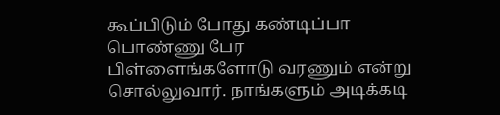கூப்பிடும் போது கண்டிப்பா பொண்ணு பேர பிள்ளைங்களோடு வரணும் என்று சொல்லுவார். நாங்களும் அடிக்கடி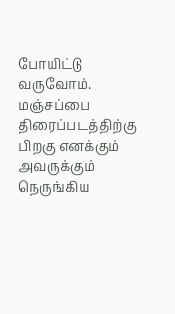போயிட்டு வருவோம். மஞ்சப்பை திரைப்படத்திற்கு பிறகு எனக்கும் அவருக்கும் நெருங்கிய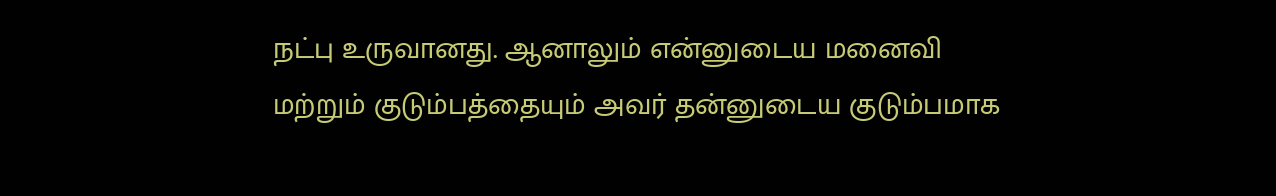நட்பு உருவானது. ஆனாலும் என்னுடைய மனைவி மற்றும் குடும்பத்தையும் அவர் தன்னுடைய குடும்பமாக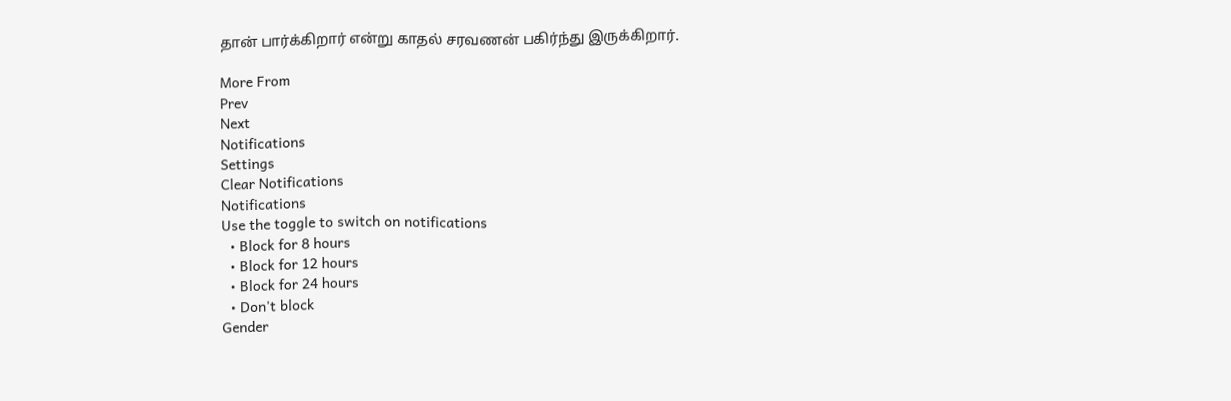தான் பார்க்கிறார் என்று காதல் சரவணன் பகிர்ந்து இருக்கிறார்.

More From
Prev
Next
Notifications
Settings
Clear Notifications
Notifications
Use the toggle to switch on notifications
  • Block for 8 hours
  • Block for 12 hours
  • Block for 24 hours
  • Don't block
Gender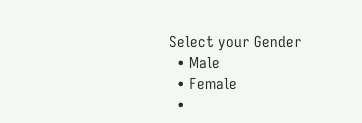Select your Gender
  • Male
  • Female
  •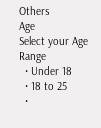Others
Age
Select your Age Range
  • Under 18
  • 18 to 25
  •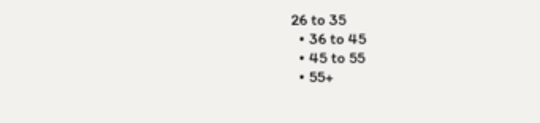26 to 35
  • 36 to 45
  • 45 to 55
  • 55+